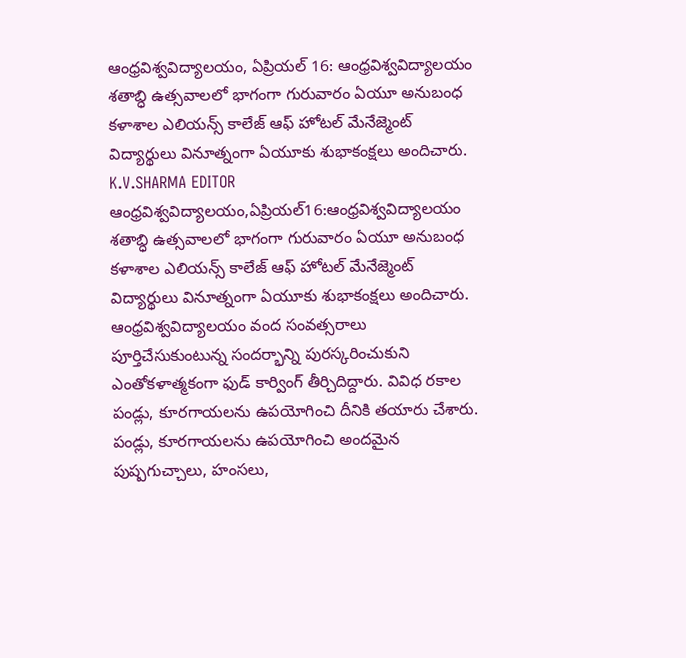ఆంధ్రవిశ్వవిద్యాలయం, ఏప్రియల్ 16: ఆంధ్రవిశ్వవిద్యాలయం శతాబ్ధి ఉత్సవాలలో భాగంగా గురువారం ఏయూ అనుబంధ కళాశాల ఎలియన్స్ కాలేజ్ ఆఫ్ హోటల్ మేనేజ్మెంట్ విద్యార్థులు వినూత్నంగా ఏయూకు శుభాకంక్షలు అందిచారు.
K.V.SHARMA EDITOR
ఆంధ్రవిశ్వవిద్యాలయం,ఏప్రియల్16:ఆంధ్రవిశ్వవిద్యాలయం శతాబ్ధి ఉత్సవాలలో భాగంగా గురువారం ఏయూ అనుబంధ కళాశాల ఎలియన్స్ కాలేజ్ ఆఫ్ హోటల్ మేనేజ్మెంట్ విద్యార్థులు వినూత్నంగా ఏయూకు శుభాకంక్షలు అందిచారు. ఆంధ్రవిశ్వవిద్యాలయం వంద సంవత్సరాలు పూర్తిచేసుకుంటున్న సందర్భాన్ని పురస్కరించుకుని ఎంతోకళాత్మకంగా ఫుడ్ కార్వింగ్ తీర్చిదిద్దారు. వివిధ రకాల పండ్లు, కూరగాయలను ఉపయోగించి దీనికి తయారు చేశారు. పండ్లు, కూరగాయలను ఉపయోగించి అందమైన పుష్పగుచ్చాలు, హంసలు,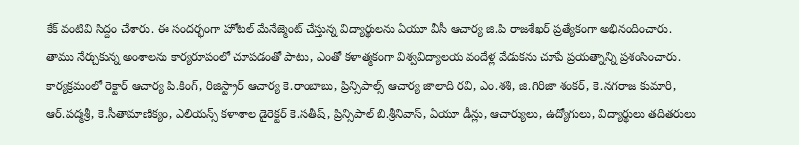కేక్ వంటివి సిద్దం చేశారు. ఈ సందర్భంగా హోటల్ మేనేజ్మెంట్ చేస్తున్న విద్యార్థులను ఏయూ వీసీ ఆచార్య జి.పి రాజశేఖర్ ప్రత్యేకంగా అభినందించారు. తాము నేర్చుకున్న అంశాలను కార్యరూపంలో చూపడంతో పాటు, ఎంతో కళాత్మకంగా విశ్వవిద్యాలయ వందేళ్ల వేడుకను చూపే ప్రయత్నాన్ని ప్రశంసించారు.
కార్యక్రమంలో రెక్టార్ ఆచార్య పి.కింగ్, రిజిస్ట్రార్ ఆచార్య కె.రాంబాబు, ప్రిన్సిపాల్స్ ఆచార్య జాలాది రవి, ఎం.శశి, జి.గిరిజా శంకర్, కె.నగరాజ కుమారి, ఆర్.పద్మశ్రీ, కె.సీతామాణిక్యం, ఎలియన్స్ కళాశాల డైరెక్టర్ కె.సతీష్, ప్రిన్సిపాల్ బి.శ్రీనివాస్, ఏయూ డీన్లు, ఆచార్యులు, ఉద్యోగులు, విద్యార్థులు తదితరులు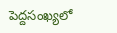పెద్దసంఖ్యలో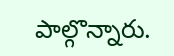పాల్గొన్నారు.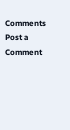Comments
Post a Comment